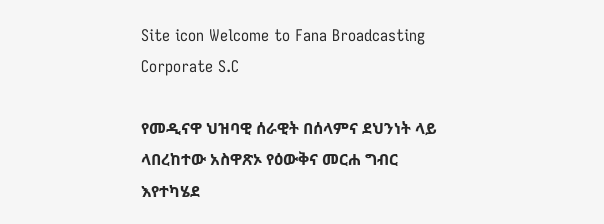Site icon Welcome to Fana Broadcasting Corporate S.C

የመዲናዋ ህዝባዊ ሰራዊት በሰላምና ደህንነት ላይ ላበረከተው አስዋጽኦ የዕውቅና መርሐ ግብር እየተካሄደ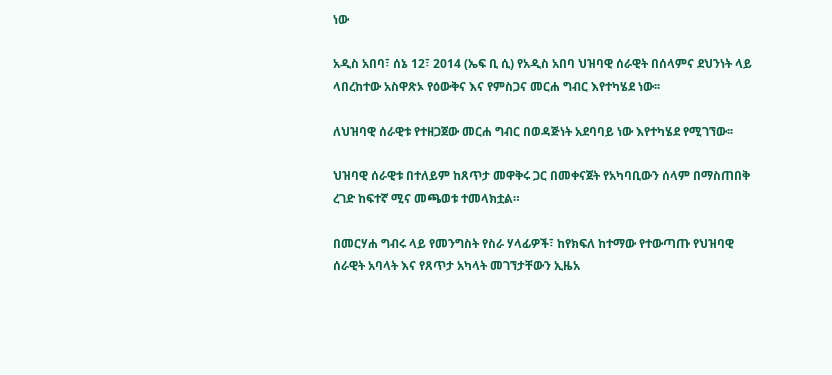ነው

አዲስ አበባ፣ ሰኔ 12፣ 2014 (ኤፍ ቢ ሲ) የአዲስ አበባ ህዝባዊ ሰራዊት በሰላምና ደህንነት ላይ ላበረከተው አስዋጽኦ የዕውቅና እና የምስጋና መርሐ ግብር እየተካሄደ ነው፡፡

ለህዝባዊ ሰራዊቱ የተዘጋጀው መርሐ ግብር በወዳጅነት አደባባይ ነው እየተካሄደ የሚገኘው፡፡

ህዝባዊ ሰራዊቱ በተለይም ከጸጥታ መዋቅሩ ጋር በመቀናጀት የአካባቢውን ሰላም በማስጠበቅ ረገድ ከፍተኛ ሚና መጫወቱ ተመላክቷል።

በመርሃሐ ግብሩ ላይ የመንግስት የስራ ሃላፊዎች፣ ከየክፍለ ከተማው የተውጣጡ የህዝባዊ ሰራዊት አባላት እና የጸጥታ አካላት መገኘታቸውን ኢዜአ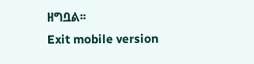ዘግቧል፡፡
Exit mobile version